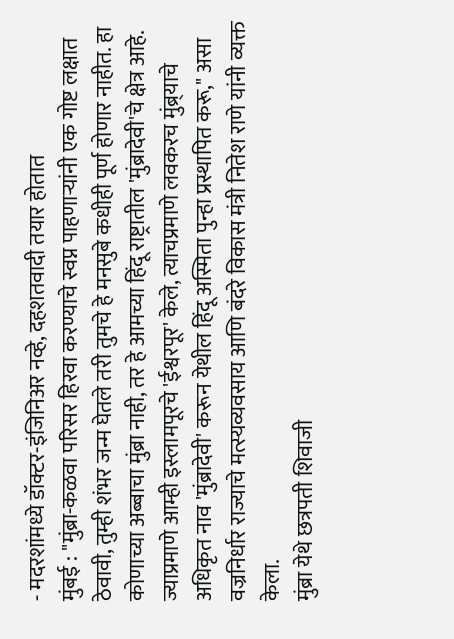- मदरशांमध्ये डॉक्टर-इंजिनिअर नव्हे, दहशतवादी तयार होतात
मुंबई : "मुंब्रा-कळवा परिसर हिरवा करण्याचे स्वप्न पाहणाऱ्यांनी एक गोष्ट लक्षात ठेवावी, तुम्ही शंभर जन्म घेतले तरी तुमचे हे मनसुबे कधीही पूर्ण होणार नाहीत. हा कोणाच्या अब्बाचा मुंब्रा नाही, तर हे आमच्या हिंदू राष्ट्रातील 'मुंब्रादेवी'चे क्षेत्र आहे. ज्याप्रमाणे आम्ही इस्लामपूरचे 'ईश्वरपूर' केले, त्याचप्रमाणे लवकरच मुंब्र्याचे अधिकृत नाव 'मुंब्रादेवी' करून येथील हिंदू अस्मिता पुन्हा प्रस्थापित करू," असा वज्रनिर्धार राज्याचे मत्स्यव्यवसाय आणि बंदरे विकास मंत्री नितेश राणे यांनी व्यक्त केला.
मुंब्रा येथे छत्रपती शिवाजी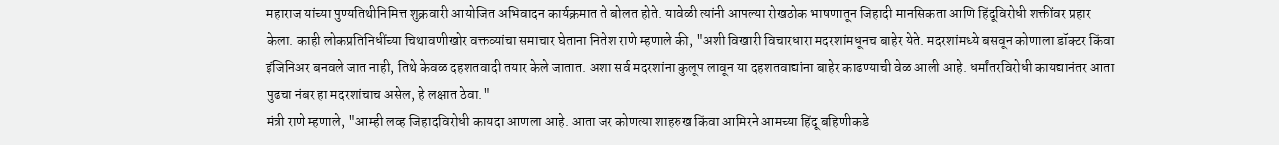महाराज यांच्या पुण्यतिथीनिमित्त शुक्रवारी आयोजित अभिवादन कार्यक्रमात ते बोलत होते. यावेळी त्यांनी आपल्या रोखठोक भाषणातून जिहादी मानसिकता आणि हिंदूविरोधी शक्तींवर प्रहार केला. काही लोकप्रतिनिधींच्या चिथावणीखोर वक्तव्यांचा समाचार घेताना नितेश राणे म्हणाले की, "अशी विखारी विचारधारा मदरशांमधूनच बाहेर येते. मदरशांमध्ये बसवून कोणाला डॉक्टर किंवा इंजिनिअर बनवले जात नाही, तिथे केवळ दहशतवादी तयार केले जातात. अशा सर्व मदरशांना कुलूप लावून या दहशतवाद्यांना बाहेर काढण्याची वेळ आली आहे. धर्मांतरविरोधी कायद्यानंतर आता पुढचा नंबर हा मदरशांचाच असेल, हे लक्षात ठेवा."
मंत्री राणे म्हणाले, "आम्ही लव्ह जिहादविरोधी कायदा आणला आहे. आता जर कोणत्या शाहरुख किंवा आमिरने आमच्या हिंदू बहिणीकडे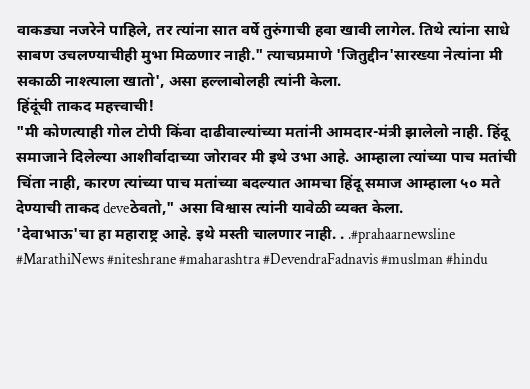वाकड्या नजरेने पाहिले, तर त्यांना सात वर्षे तुरुंगाची हवा खावी लागेल. तिथे त्यांना साधे साबण उचलण्याचीही मुभा मिळणार नाही." त्याचप्रमाणे 'जितुद्दीन'सारख्या नेत्यांना मी सकाळी नाश्त्याला खातो', असा हल्लाबोलही त्यांनी केला.
हिंदूंची ताकद महत्त्वाची!
"मी कोणत्याही गोल टोपी किंवा दाढीवाल्यांच्या मतांनी आमदार-मंत्री झालेलो नाही. हिंदू समाजाने दिलेल्या आशीर्वादाच्या जोरावर मी इथे उभा आहे. आम्हाला त्यांच्या पाच मतांची चिंता नाही, कारण त्यांच्या पाच मतांच्या बदल्यात आमचा हिंदू समाज आम्हाला ५० मते देण्याची ताकद deveठेवतो," असा विश्वास त्यांनी यावेळी व्यक्त केला.
'देवाभाऊ'चा हा महाराष्ट्र आहे. इथे मस्ती चालणार नाही. . .#prahaarnewsline #MarathiNews #niteshrane #maharashtra #DevendraFadnavis #muslman #hindu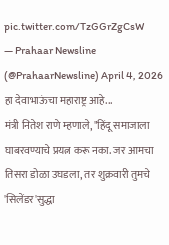pic.twitter.com/TzGGrZgCsW
— Prahaar Newsline (@PrahaarNewsline) April 4, 2026
हा देवाभाऊंचा महाराष्ट्र आहे...
मंत्री नितेश राणे म्हणाले, "हिंदू समाजाला घाबरवण्याचे प्रयत्न करू नका. जर आमचा तिसरा डोळा उघडला, तर शुक्रवारी तुमचे 'सिलेंडर'सुद्धा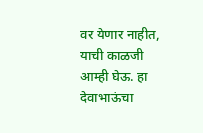वर येणार नाहीत, याची काळजी आम्ही घेऊ. हा देवाभाऊंचा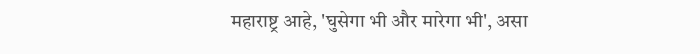महाराष्ट्र आहे, 'घुसेगा भी और मारेगा भी', असा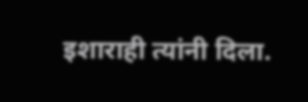इशाराही त्यांनी दिला.